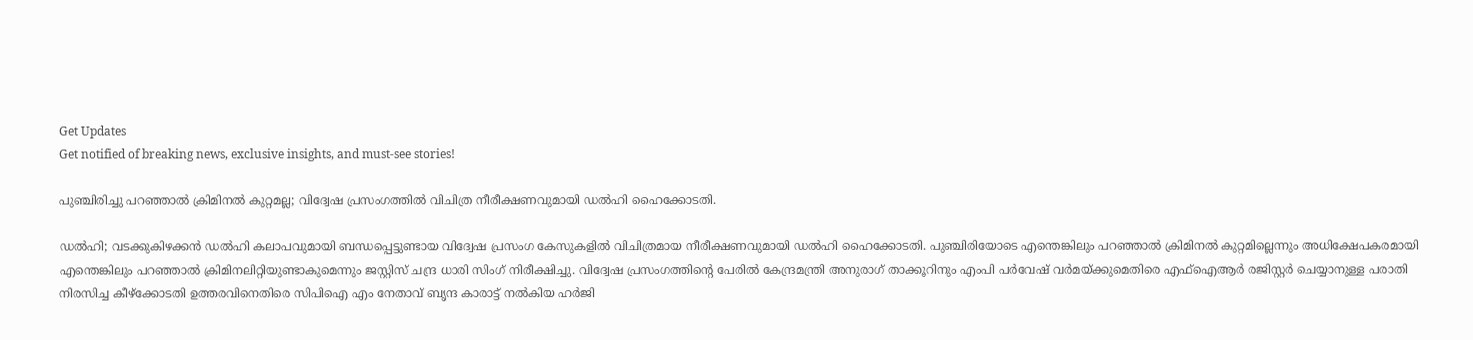Get Updates
Get notified of breaking news, exclusive insights, and must-see stories!

പുഞ്ചിരിച്ചു പറഞ്ഞാൽ ക്രിമിനൽ കുറ്റമല്ല; വിദ്വേഷ പ്രസംഗത്തിൽ വിചിത്ര നീരീക്ഷണവുമായി ഡൽഹി ഹൈക്കോടതി.

ഡൽഹി; വടക്കുകിഴക്കൻ ഡൽഹി കലാപവുമായി ബന്ധപ്പെട്ടുണ്ടായ വിദ്വേഷ പ്രസംഗ കേസുകളിൽ വിചിത്രമായ നീരീക്ഷണവുമായി ഡൽഹി ഹൈക്കോടതി. പുഞ്ചിരിയോടെ എന്തെങ്കിലും പറഞ്ഞാൽ ക്രിമിനൽ കുറ്റമില്ലെന്നും അധിക്ഷേപകരമായി എന്തെങ്കിലും പറഞ്ഞാൽ ക്രിമിനലിറ്റിയുണ്ടാകുമെന്നും ജസ്റ്റിസ് ചന്ദ്ര ധാരി സിംഗ് നിരീക്ഷിച്ചു. വിദ്വേഷ പ്രസംഗത്തിന്റെ പേരിൽ കേന്ദ്രമന്ത്രി അനുരാഗ് താക്കൂറിനും എംപി പർവേഷ് വർമയ്ക്കുമെതിരെ എഫ്‌ഐആർ രജിസ്റ്റർ ചെയ്യാനുള്ള പരാതി നിരസിച്ച കീഴ്ക്കോടതി ഉത്തരവിനെതിരെ സിപിഐ എം നേതാവ് ബൃന്ദ കാരാട്ട് നൽകിയ ഹർജി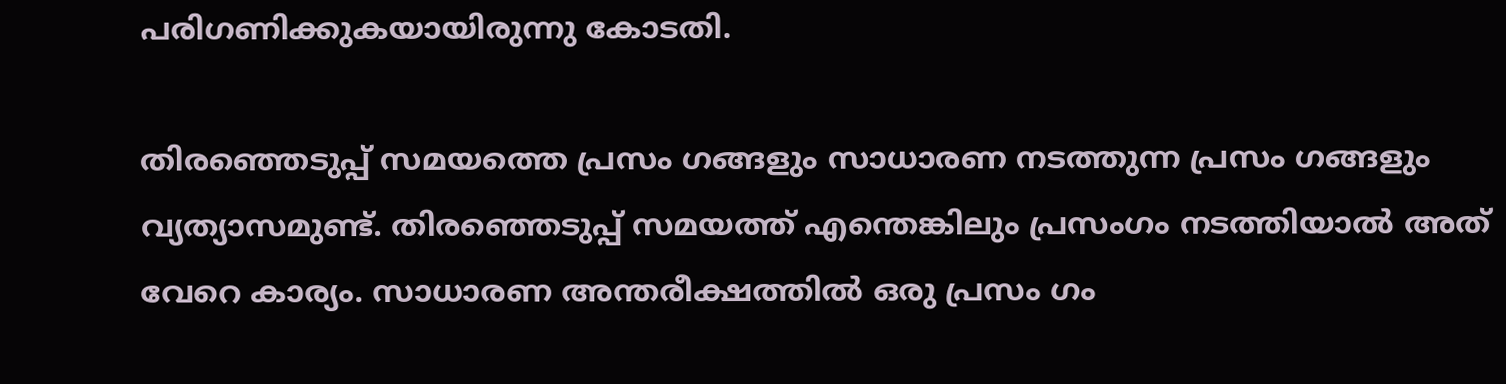പരിഗണിക്കുകയായിരുന്നു കോടതി.

തിരഞ്ഞെടുപ്പ് സമയത്തെ പ്രസം ഗങ്ങളും സാധാരണ നടത്തുന്ന പ്രസം ഗങ്ങളും വ്യത്യാസമുണ്ട്. തിരഞ്ഞെടുപ്പ് സമയത്ത് എന്തെങ്കിലും പ്രസംഗം നടത്തിയാൽ അത് വേറെ കാര്യം. സാധാരണ അന്തരീക്ഷത്തിൽ ഒരു പ്രസം ഗം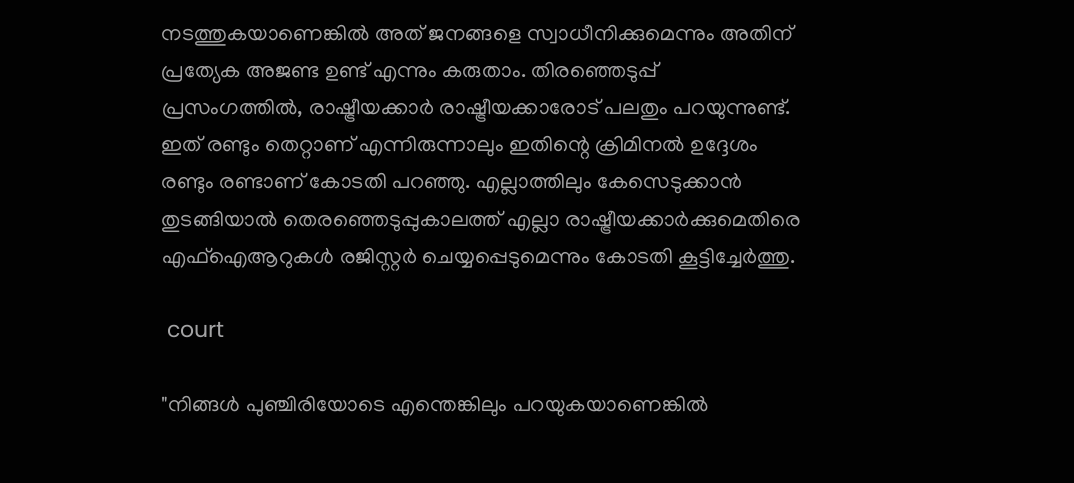നടത്തുകയാണെങ്കിൽ അത് ജനങ്ങളെ സ്വാധീനിക്കുമെന്നും അതിന് പ്രത്യേക അജണ്ട ഉണ്ട് എന്നും കരുതാം. തിരഞ്ഞെടുപ്പ് പ്രസംഗത്തിൽ, രാഷ്ട്രീയക്കാർ രാഷ്ട്രീയക്കാരോട് പലതും പറയുന്നുണ്ട്. ഇത് രണ്ടും തെറ്റാണ് എന്നിരുന്നാലും ഇതിന്റെ ക്രിമിനൽ ഉദ്ദേശം രണ്ടും രണ്ടാണ് കോടതി പറഞ്ഞു. എല്ലാത്തിലും കേസെടുക്കാൻ തുടങ്ങിയാൽ തെരഞ്ഞെടുപ്പുകാലത്ത് എല്ലാ രാഷ്ട്രീയക്കാർക്കുമെതിരെ എഫ്‌ഐആറുകൾ രജിസ്റ്റർ ചെയ്യപ്പെടുമെന്നും കോടതി കൂട്ടിച്ചേർത്തു.

 court

"നിങ്ങൾ പുഞ്ചിരിയോടെ എന്തെങ്കിലും പറയുകയാണെങ്കിൽ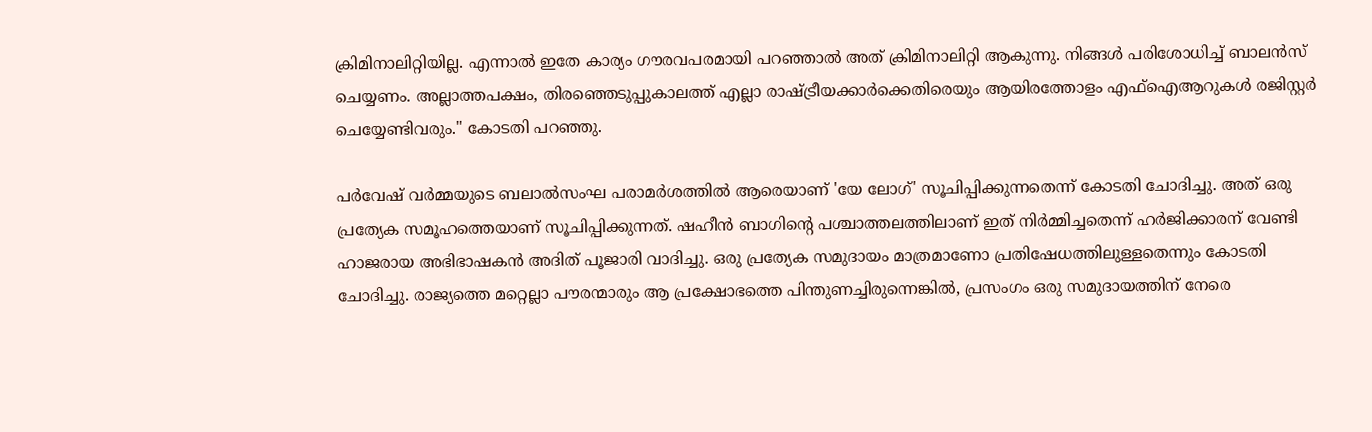ക്രിമിനാലിറ്റിയില്ല. എന്നാൽ ഇതേ കാര്യം ഗൗരവപരമായി പറഞ്ഞാൽ അത് ക്രിമിനാലിറ്റി ആകുന്നു. നിങ്ങൾ പരിശോധിച്ച് ബാലൻസ് ചെയ്യണം. അല്ലാത്തപക്ഷം, തിരഞ്ഞെടുപ്പുകാലത്ത് എല്ലാ രാഷ്ട്രീയക്കാർക്കെതിരെയും ആയിരത്തോളം എഫ്‌ഐആറുകൾ രജിസ്റ്റർ ചെയ്യേണ്ടിവരും." കോടതി പറഞ്ഞു.

പർവേഷ് വർമ്മയുടെ ബലാൽസംഘ പരാമർശത്തിൽ ആരെയാണ് 'യേ ലോഗ്' സൂചിപ്പിക്കുന്നതെന്ന് കോടതി ചോദിച്ചു. അത് ഒരു പ്രത്യേക സമൂഹത്തെയാണ് സൂചിപ്പിക്കുന്നത്. ഷഹീൻ ബാഗിന്റെ പശ്ചാത്തലത്തിലാണ് ഇത് നിർമ്മിച്ചതെന്ന് ഹർജിക്കാരന് വേണ്ടി ഹാജരായ അഭിഭാഷകൻ അദിത് പൂജാരി വാദിച്ചു. ഒരു പ്രത്യേക സമുദായം മാത്രമാണോ പ്രതിഷേധത്തിലുള്ളതെന്നും കോടതി ചോദിച്ചു. രാജ്യത്തെ മറ്റെല്ലാ പൗരന്മാരും ആ പ്രക്ഷോഭത്തെ പിന്തുണച്ചിരുന്നെങ്കിൽ, പ്രസംഗം ഒരു സമുദായത്തിന് നേരെ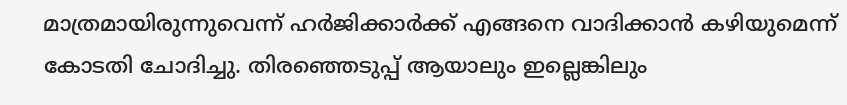മാത്രമായിരുന്നുവെന്ന് ഹർജിക്കാർക്ക് എങ്ങനെ വാദിക്കാൻ കഴിയുമെന്ന് കോടതി ചോദിച്ചു. തിരഞ്ഞെടുപ്പ് ആയാലും ഇല്ലെങ്കിലും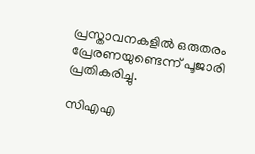പ്രസ്താവനകളിൽ ഒരുതരം പ്രേരണയുണ്ടെന്ന് പൂജാരി പ്രതികരിച്ചു.

സി‌എ‌എ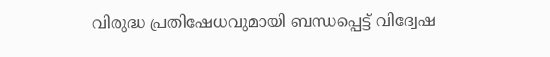വിരുദ്ധ പ്രതിഷേധവുമായി ബന്ധപ്പെട്ട് വിദ്വേഷ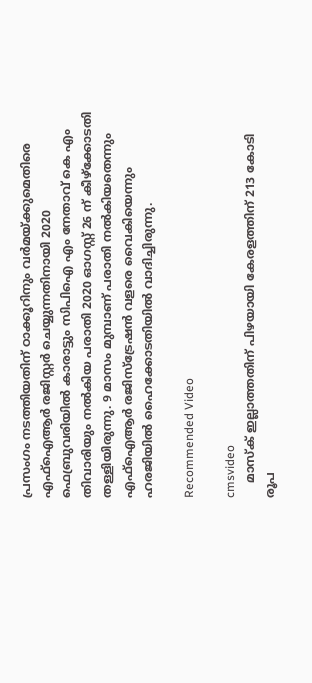പ്രസംഗം നടത്തിയതിന് ഠാക്കൂറിനും വർമയ്ക്കുമെതിരെ എഫ്‌ഐആർ രജിസ്റ്റർ ചെയ്യുന്നതിനായി 2020 ഫെബ്രുവരിയിൽ കാരാട്ടും സിപിഐ എം നേതാവ് കെ എം തിവാരിയും നൽകിയ പരാതി 2020 ഓഗസ്റ്റ് 26 ന് കീഴ്‌ക്കോടതി തള്ളിയിരുന്നു. 9 മാസം മുമ്പാണ് പരാതി നൽകിയതെന്നും എഫ്‌ഐആർ രജിസ്‌ട്രേഷൻ വളരെ വൈകിയെന്നും ഹരജിയിൽ ഹൈക്കോടതിയിൽ വാദിച്ചിരുന്നു.

Recommended Video

cmsvideo
    മാസ്‌ക് ഇല്ലാത്തതിന് പിഴയായി കേരളത്തിന് 213 കോടി രൂപ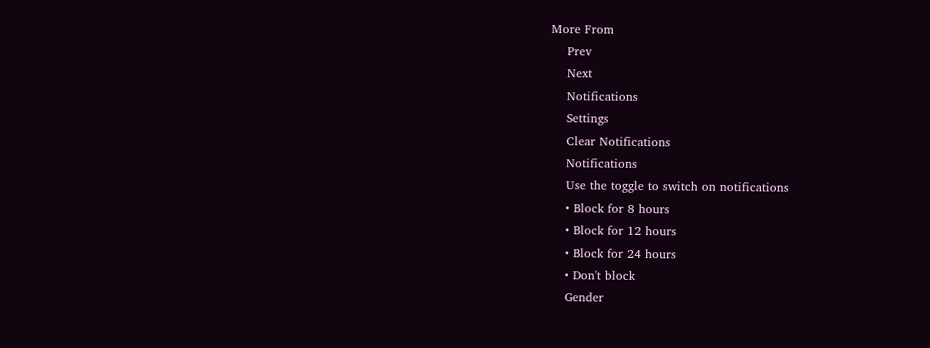More From
    Prev
    Next
    Notifications
    Settings
    Clear Notifications
    Notifications
    Use the toggle to switch on notifications
    • Block for 8 hours
    • Block for 12 hours
    • Block for 24 hours
    • Don't block
    Gender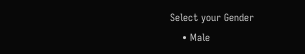Select your Gender
    • Male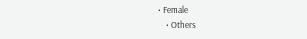• Female
    • Others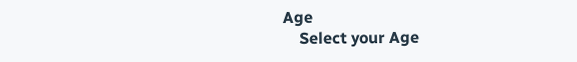Age
    Select your Age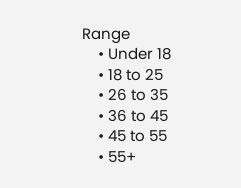Range
    • Under 18
    • 18 to 25
    • 26 to 35
    • 36 to 45
    • 45 to 55
    • 55+